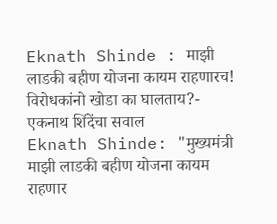Eknath Shinde : माझी लाडकी बहीण योजना कायम राहणारच! विरोधकांनो खोडा का घालताय?- एकनाथ शिंदेंचा सवाल
Eknath Shinde: "मुख्यमंत्री माझी लाडकी बहीण योजना कायम राहणार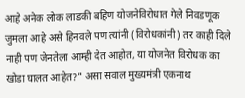आहे अनेक लोक लाडकी बहिण योजनेविरोधात गेले निवडणूक जुमला आहे असे हिनवले पण त्यांनी (विरोधकांनी) तर काही दिले नाही पण जेनतेला आम्ही देत आहोत, या योजनेत विरोधक का खोडा घालत आहेत?" असा सवाल मुख्यमंत्री एकनाथ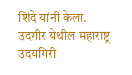शिंदे यांनी केला.
उदगीर येथील महाराष्ट्र उदयगिरी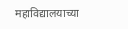महाविद्यालयाच्या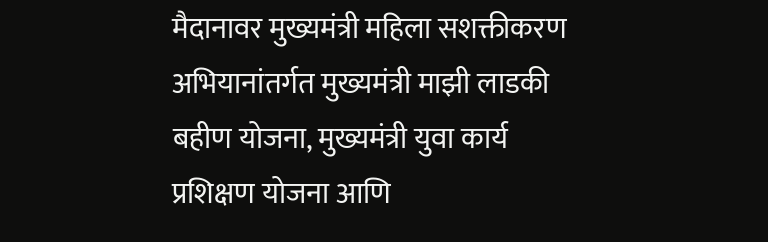मैदानावर मुख्यमंत्री महिला सशक्तीकरण अभियानांतर्गत मुख्यमंत्री माझी लाडकी बहीण योजना, मुख्यमंत्री युवा कार्य प्रशिक्षण योजना आणि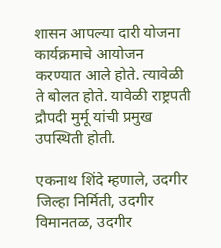शासन आपल्या दारी योजना कार्यक्रमाचे आयोजन करण्यात आले होते. त्यावेळी ते बोलत होते. यावेळी राष्ट्रपती द्रौपदी मुर्मू यांची प्रमुख उपस्थिती होती.

एकनाथ शिंदे म्हणाले, उदगीर जिल्हा निर्मिती, उदगीर विमानतळ, उदगीर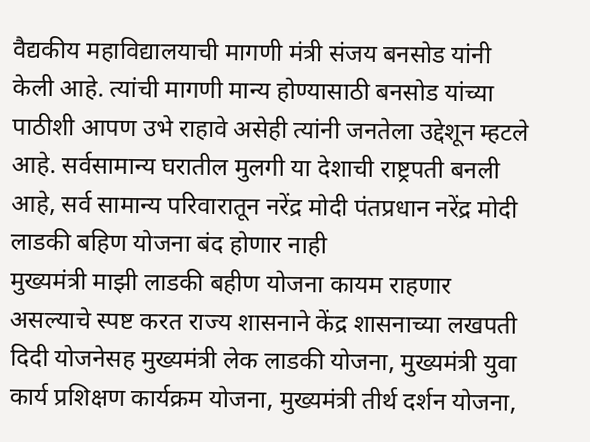वैद्यकीय महाविद्यालयाची मागणी मंत्री संजय बनसोड यांनी केली आहे. त्यांची मागणी मान्य होण्यासाठी बनसोड यांच्या पाठीशी आपण उभे राहावे असेही त्यांनी जनतेला उद्देशून म्हटले आहे. सर्वसामान्य घरातील मुलगी या देशाची राष्ट्रपती बनली आहे, सर्व सामान्य परिवारातून नरेंद्र मोदी पंतप्रधान नरेंद्र मोदी
लाडकी बहिण योजना बंद होणार नाही
मुख्यमंत्री माझी लाडकी बहीण योजना कायम राहणार असल्याचे स्पष्ट करत राज्य शासनाने केंद्र शासनाच्या लखपती दिदी योजनेसह मुख्यमंत्री लेक लाडकी योजना, मुख्यमंत्री युवा कार्य प्रशिक्षण कार्यक्रम योजना, मुख्यमंत्री तीर्थ दर्शन योजना,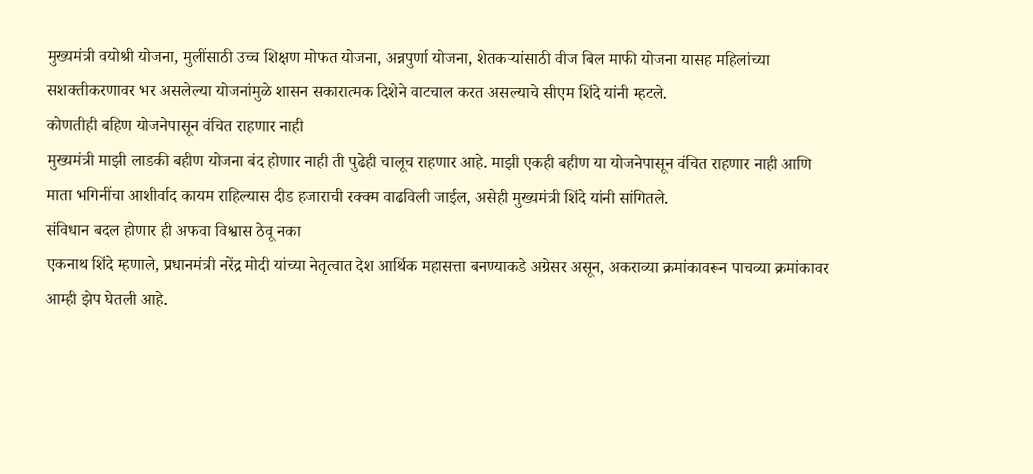मुख्यमंत्री वयोश्री योजना, मुलींसाठी उच्च शिक्षण मोफत योजना, अन्नपुर्णा योजना, शेतकऱ्यांसाठी वीज बिल माफी योजना यासह महिलांच्या सशक्तीकरणावर भर असलेल्या योजनांमुळे शासन सकारात्मक दिशेने वाटचाल करत असल्याचे सीएम शिंदे यांनी म्हटले.
कोणतीही बहिण योजनेपासून वंचित राहणार नाही
मुख्यमंत्री माझी लाडकी बहीण योजना बंद होणार नाही ती पुढेही चालूच राहणार आहे. माझी एकही बहीण या योजनेपासून वंचित राहणार नाही आणि माता भगिनींचा आशीर्वाद कायम राहिल्यास दीड हजाराची रक्क्म वाढविली जाईल, असेही मुख्यमंत्री शिंदे यांनी सांगितले.
संविधान बदल होणार ही अफवा विश्वास ठेवू नका
एकनाथ शिंदे म्हणाले, प्रधानमंत्री नरेंद्र मोदी यांच्या नेतृत्वात देश आर्थिक महासत्ता बनण्याकडे अग्रेसर असून, अकराव्या क्रमांकावरून पाचव्या क्रमांकावर आम्ही झेप घेतली आहे.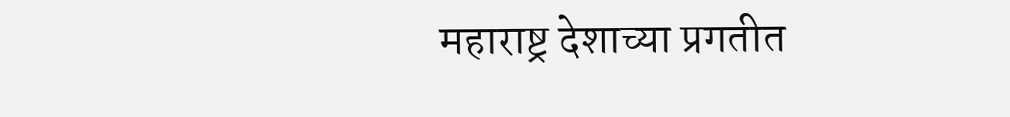महाराष्ट्र देशाच्या प्रगतीत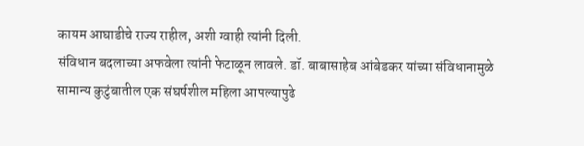कायम आघाडीचे राज्य राहील, अशी ग्वाही त्यांनी दिली.
संविधान बदलाच्या अफवेला त्यांनी फेटाळून लावले. डॉ. बाबासाहेब आंबेडकर यांच्या संविधानामुळे सामान्य कुटुंबातील एक संघर्षशील महिला आपल्यापुढे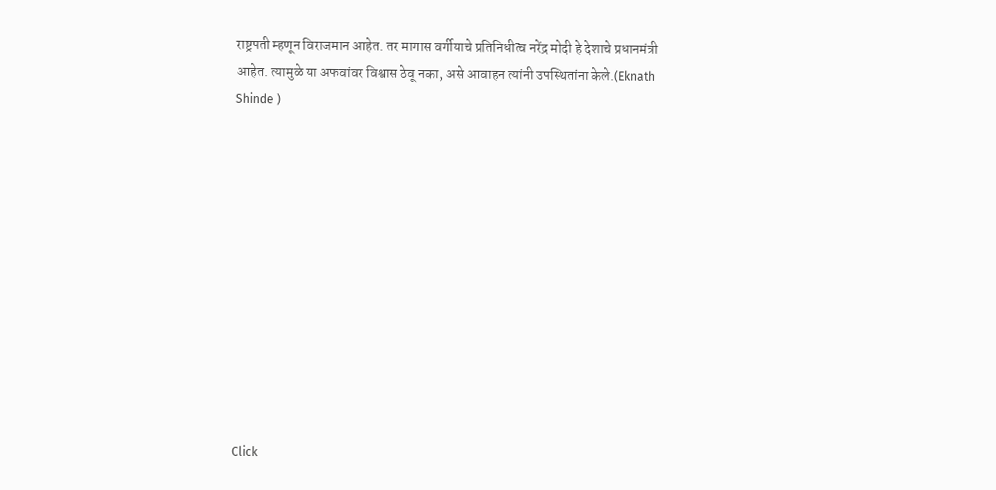राष्ट्रपती म्हणून विराजमान आहेत. तर मागास वर्गीयाचे प्रतिनिधीत्व नरेंद्र मोदी हे देशाचे प्रधानमंत्री आहेत. त्यामुळे या अफवांवर विश्वास ठेवू नका, असे आवाहन त्यांनी उपस्थितांना केले.(Eknath Shinde )












Click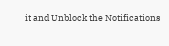it and Unblock the Notifications